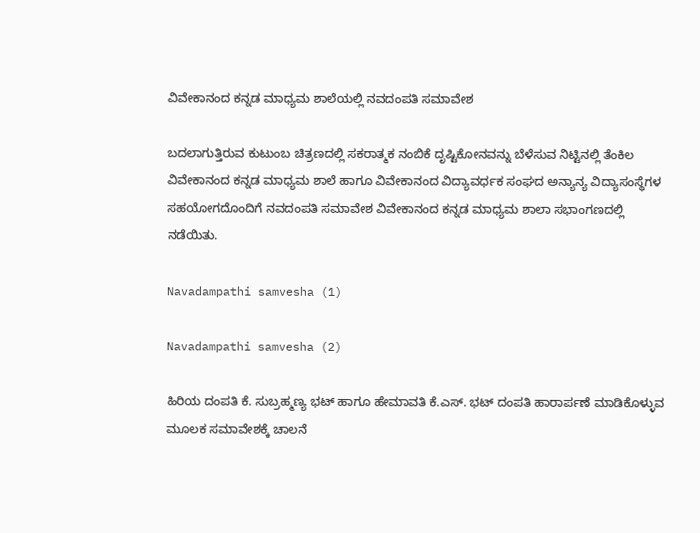ವಿವೇಕಾನಂದ ಕನ್ನಡ ಮಾಧ್ಯಮ ಶಾಲೆಯಲ್ಲಿ ನವದಂಪತಿ ಸಮಾವೇಶ

ಬದಲಾಗುತ್ತಿರುವ ಕುಟುಂಬ ಚಿತ್ರಣದಲ್ಲಿ ಸಕರಾತ್ಮಕ ನಂಬಿಕೆ ದೃಷ್ಟಿಕೋನವನ್ನು ಬೆಳೆಸುವ ನಿಟ್ಟಿನಲ್ಲಿ ತೆಂಕಿಲ ವಿವೇಕಾನಂದ ಕನ್ನಡ ಮಾಧ್ಯಮ ಶಾಲೆ ಹಾಗೂ ವಿವೇಕಾನಂದ ವಿದ್ಯಾವರ್ಧಕ ಸಂಘದ ಅನ್ಯಾನ್ಯ ವಿದ್ಯಾಸಂಸ್ಥೆಗಳ ಸಹಯೋಗದೊಂದಿಗೆ ನವದಂಪತಿ ಸಮಾವೇಶ ವಿವೇಕಾನಂದ ಕನ್ನಡ ಮಾಧ್ಯಮ ಶಾಲಾ ಸಭಾಂಗಣದಲ್ಲಿ ನಡೆಯಿತು.

Navadampathi samvesha (1)

Navadampathi samvesha (2)

ಹಿರಿಯ ದಂಪತಿ ಕೆ. ಸುಬ್ರಹ್ಮಣ್ಯ ಭಟ್ ಹಾಗೂ ಹೇಮಾವತಿ ಕೆ.ಎಸ್. ಭಟ್ ದಂಪತಿ ಹಾರಾರ್ಪಣೆ ಮಾಡಿಕೊಳ್ಳುವ ಮೂಲಕ ಸಮಾವೇಶಕ್ಕೆ ಚಾಲನೆ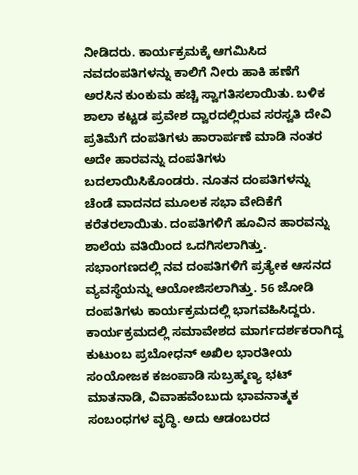ನೀಡಿದರು. ಕಾರ್ಯಕ್ರಮಕ್ಕೆ ಆಗಮಿಸಿದ ನವದಂಪತಿಗಳನ್ನು ಕಾಲಿಗೆ ನೀರು ಹಾಕಿ ಹಣೆಗೆ ಅರಸಿನ ಕುಂಕುಮ ಹಚ್ಚಿ ಸ್ವಾಗತಿಸಲಾಯಿತು. ಬಳಿಕ ಶಾಲಾ ಕಟ್ಟಡ ಪ್ರವೇಶ ದ್ವಾರದಲ್ಲಿರುವ ಸರಸ್ವತಿ ದೇವಿ ಪ್ರತಿಮೆಗೆ ದಂಪತಿಗಳು ಹಾರಾರ್ಪಣೆ ಮಾಡಿ ನಂತರ ಅದೇ ಹಾರವನ್ನು ದಂಪತಿಗಳು ಬದಲಾಯಿಸಿಕೊಂಡರು. ನೂತನ ದಂಪತಿಗಳನ್ನು ಚೆಂಡೆ ವಾದನದ ಮೂಲಕ ಸಭಾ ವೇದಿಕೆಗೆ ಕರೆತರಲಾಯಿತು. ದಂಪತಿಗಳಿಗೆ ಹೂವಿನ ಹಾರವನ್ನು ಶಾಲೆಯ ವತಿಯಿಂದ ಒದಗಿಸಲಾಗಿತ್ತು. ಸಭಾಂಗಣದಲ್ಲಿ ನವ ದಂಪತಿಗಳಿಗೆ ಪ್ರತ್ಯೇಕ ಆಸನದ ವ್ಯವಸ್ಥೆಯನ್ನು ಆಯೋಜಿಸಲಾಗಿತ್ತು. 56 ಜೋಡಿ ದಂಪತಿಗಳು ಕಾರ್ಯಕ್ರಮದಲ್ಲಿ ಭಾಗವಹಿಸಿದ್ದರು. ಕಾರ್ಯಕ್ರಮದಲ್ಲಿ ಸಮಾವೇಶದ ಮಾರ್ಗದರ್ಶಕರಾಗಿದ್ದ ಕುಟುಂಬ ಪ್ರಬೋಧನ್ ಅಖಿಲ ಭಾರತೀಯ ಸಂಯೋಜಕ ಕಜಂಪಾಡಿ ಸುಬ್ರಹ್ಮಣ್ಯ ಭಟ್ ಮಾತನಾಡಿ, ವಿವಾಹವೆಂಬುದು ಭಾವನಾತ್ಮಕ ಸಂಬಂಧಗಳ ವೃದ್ಧಿ. ಅದು ಆಡಂಬರದ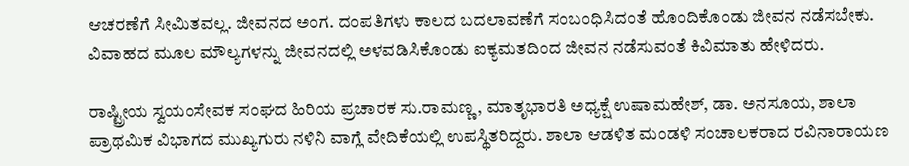ಆಚರಣೆಗೆ ಸೀಮಿತವಲ್ಲ. ಜೀವನದ ಅಂಗ. ದಂಪತಿಗಳು ಕಾಲದ ಬದಲಾವಣೆಗೆ ಸಂಬಂಧಿಸಿದಂತೆ ಹೊಂದಿಕೊಂಡು ಜೀವನ ನಡೆಸಬೇಕು. ವಿವಾಹದ ಮೂಲ ಮೌಲ್ಯಗಳನ್ನು ಜೀವನದಲ್ಲಿ ಅಳವಡಿಸಿಕೊಂಡು ಐಕ್ಯಮತದಿಂದ ಜೀವನ ನಡೆಸುವಂತೆ ಕಿವಿಮಾತು ಹೇಳಿದರು.

ರಾಷ್ಟ್ರೀಯ ಸ್ವಯಂಸೇವಕ ಸಂಘದ ಹಿರಿಯ ಪ್ರಚಾರಕ ಸು.ರಾಮಣ್ಣ, ಮಾತೃಭಾರತಿ ಅಧ್ಯಕ್ಷೆ ಉಷಾಮಹೇಶ್, ಡಾ. ಅನಸೂಯ, ಶಾಲಾ ಪ್ರಾಥಮಿಕ ವಿಭಾಗದ ಮುಖ್ಯಗುರು ನಳಿನಿ ವಾಗ್ಲೆ ವೇದಿಕೆಯಲ್ಲಿ ಉಪಸ್ಥಿತರಿದ್ದರು. ಶಾಲಾ ಆಡಳಿತ ಮಂಡಳಿ ಸಂಚಾಲಕರಾದ ರವಿನಾರಾಯಣ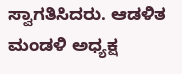ಸ್ವಾಗತಿಸಿದರು. ಆಡಳಿತ ಮಂಡಳಿ ಅಧ್ಯಕ್ಷ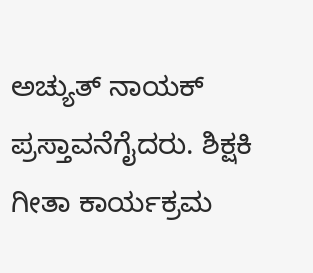ಅಚ್ಯುತ್ ನಾಯಕ್ ಪ್ರಸ್ತಾವನೆಗೈದರು. ಶಿಕ್ಷಕಿ ಗೀತಾ ಕಾರ್ಯಕ್ರಮ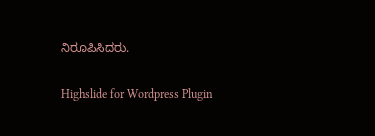ನಿರೂಪಿಸಿದರು.

Highslide for Wordpress Plugin